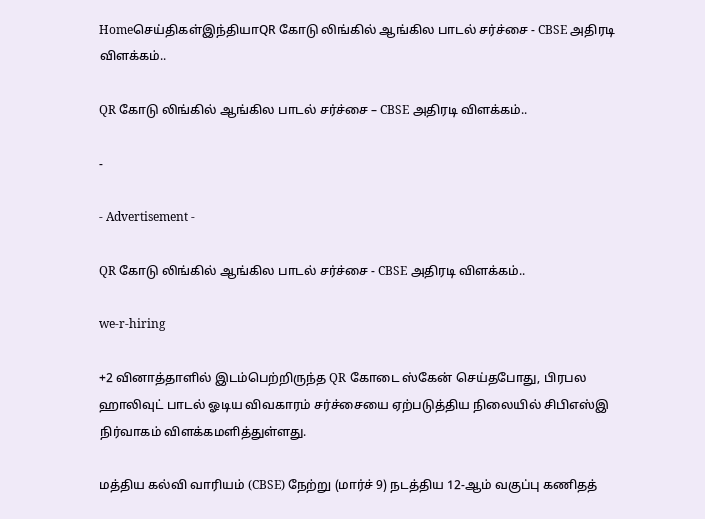Homeசெய்திகள்இந்தியாQR கோடு லிங்கில் ஆங்கில பாடல் சர்ச்சை - CBSE அதிரடி விளக்கம்..

QR கோடு லிங்கில் ஆங்கில பாடல் சர்ச்சை – CBSE அதிரடி விளக்கம்..

-

- Advertisement -

QR கோடு லிங்கில் ஆங்கில பாடல் சர்ச்சை - CBSE அதிரடி விளக்கம்..

we-r-hiring

+2 வினாத்தாளில் இடம்பெற்றிருந்த QR கோடை ஸ்கேன் செய்தபோது, பிரபல ஹாலிவுட் பாடல் ஓடிய விவகாரம் சர்ச்சையை ஏற்படுத்திய நிலையில் சிபிஎஸ்இ நிர்வாகம் விளக்கமளித்துள்ளது.

மத்திய கல்வி வாரியம் (CBSE) நேற்று (மார்ச் 9) நடத்திய 12-ஆம் வகுப்பு கணிதத்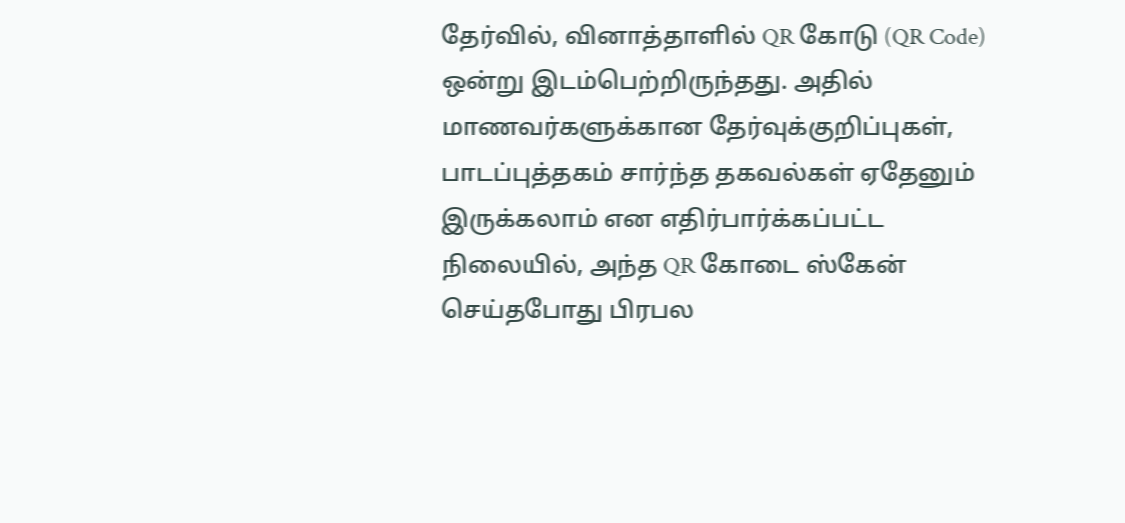தேர்வில், வினாத்தாளில் QR கோடு (QR Code) ஒன்று இடம்பெற்றிருந்தது. அதில் மாணவர்களுக்கான தேர்வுக்குறிப்புகள், பாடப்புத்தகம் சார்ந்த தகவல்கள் ஏதேனும் இருக்கலாம் என எதிர்பார்க்கப்பட்ட நிலையில், அந்த QR கோடை ஸ்கேன் செய்தபோது பிரபல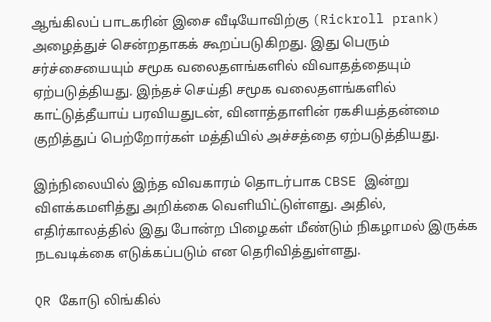ஆங்கிலப் பாடகரின் இசை வீடியோவிற்கு (Rickroll prank) அழைத்துச் சென்றதாகக் கூறப்படுகிறது. இது பெரும் சர்ச்சையையும் சமூக வலைதளங்களில் விவாதத்தையும் ஏற்படுத்தியது. இந்தச் செய்தி சமூக வலைதளங்களில் காட்டுத்தீயாய் பரவியதுடன், வினாத்தாளின் ரகசியத்தன்மை குறித்துப் பெற்றோர்கள் மத்தியில் அச்சத்தை ஏற்படுத்தியது.

இந்நிலையில் இந்த விவகாரம் தொடர்பாக CBSE இன்று விளக்கமளித்து அறிக்கை வெளியிட்டுள்ளது. அதில், எதிர்காலத்தில் இது போன்ற பிழைகள் மீண்டும் நிகழாமல் இருக்க நடவடிக்கை எடுக்கப்படும் என தெரிவித்துள்ளது.

QR கோடு லிங்கில்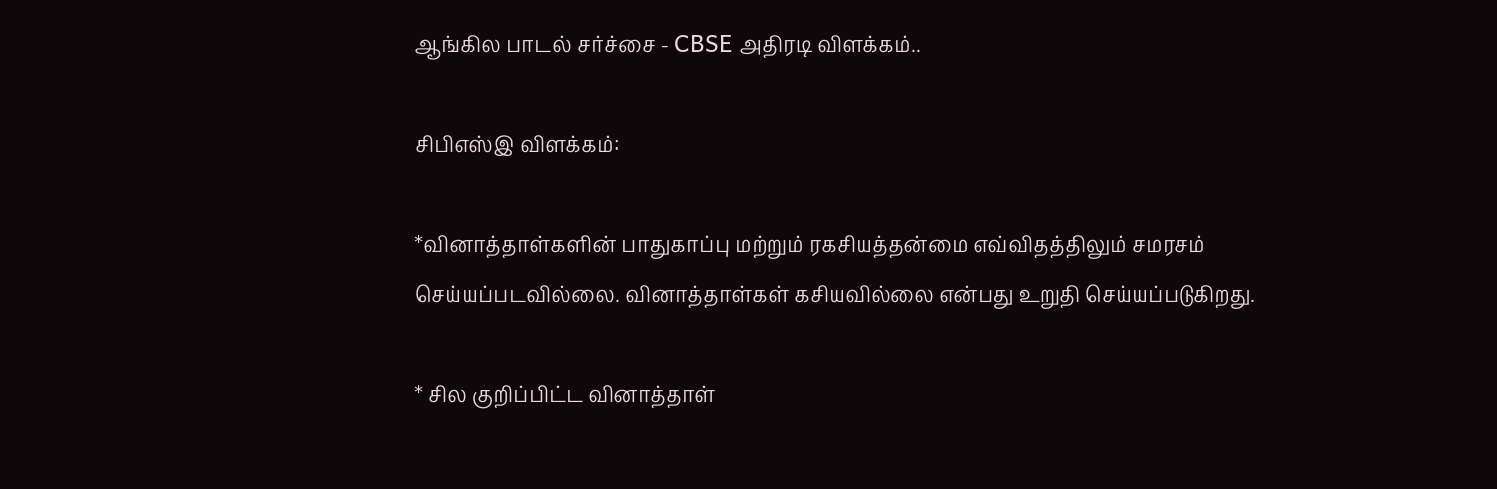ஆங்கில பாடல் சர்ச்சை - CBSE அதிரடி விளக்கம்..

சிபிஎஸ்இ விளக்கம்:

*வினாத்தாள்களின் பாதுகாப்பு மற்றும் ரகசியத்தன்மை எவ்விதத்திலும் சமரசம் செய்யப்படவில்லை. வினாத்தாள்கள் கசியவில்லை என்பது உறுதி செய்யப்படுகிறது.

* சில குறிப்பிட்ட வினாத்தாள்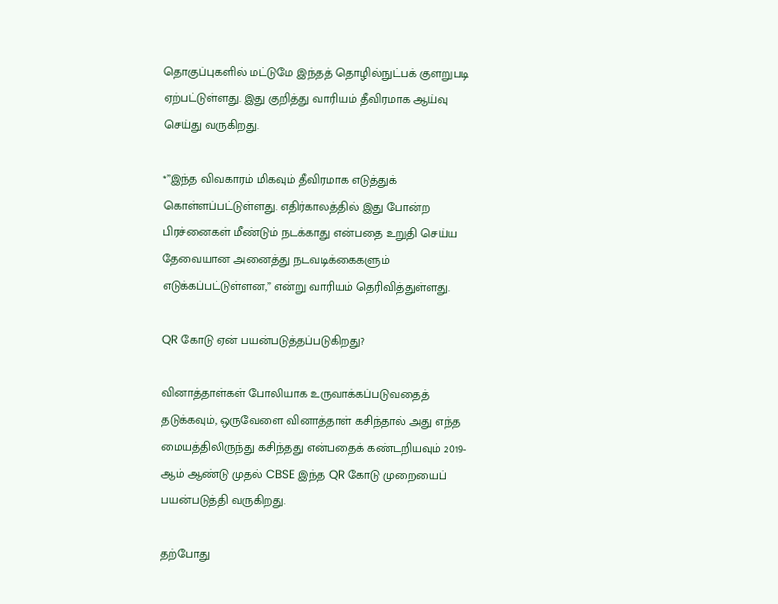தொகுப்புகளில் மட்டுமே இந்தத் தொழில்நுட்பக் குளறுபடி ஏற்பட்டுள்ளது. இது குறித்து வாரியம் தீவிரமாக ஆய்வு செய்து வருகிறது.

*”இந்த விவகாரம் மிகவும் தீவிரமாக எடுத்துக் கொள்ளப்பட்டுள்ளது. எதிர்காலத்தில் இது போன்ற பிரச்னைகள் மீண்டும் நடக்காது என்பதை உறுதி செய்ய தேவையான அனைத்து நடவடிக்கைகளும் எடுக்கப்பட்டுள்ளன,” என்று வாரியம் தெரிவித்துள்ளது.

QR கோடு ஏன் பயன்படுத்தப்படுகிறது?

வினாத்தாள்கள் போலியாக உருவாக்கப்படுவதைத் தடுக்கவும், ஒருவேளை வினாத்தாள் கசிந்தால் அது எந்த மையத்திலிருந்து கசிந்தது என்பதைக் கண்டறியவும் 2019-ஆம் ஆண்டு முதல் CBSE இந்த QR கோடு முறையைப் பயன்படுத்தி வருகிறது.

தற்போது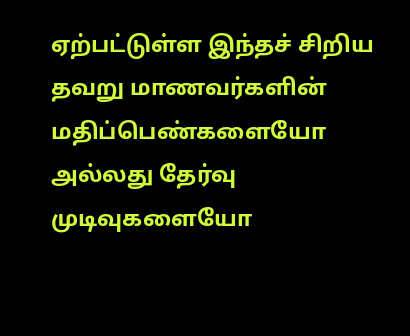ஏற்பட்டுள்ள இந்தச் சிறிய தவறு மாணவர்களின் மதிப்பெண்களையோ அல்லது தேர்வு முடிவுகளையோ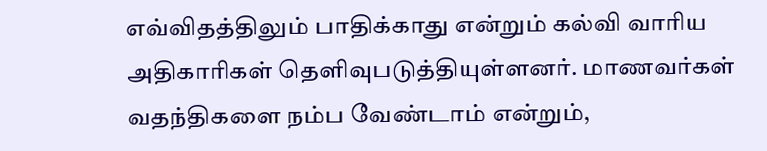எவ்விதத்திலும் பாதிக்காது என்றும் கல்வி வாரிய அதிகாரிகள் தெளிவுபடுத்தியுள்ளனர். மாணவர்கள் வதந்திகளை நம்ப வேண்டாம் என்றும்,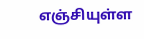எஞ்சியுள்ள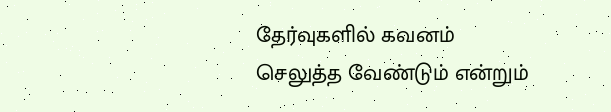தேர்வுகளில் கவனம் செலுத்த வேண்டும் என்றும்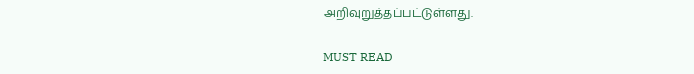அறிவுறுத்தப்பட்டுள்ளது.

MUST READ